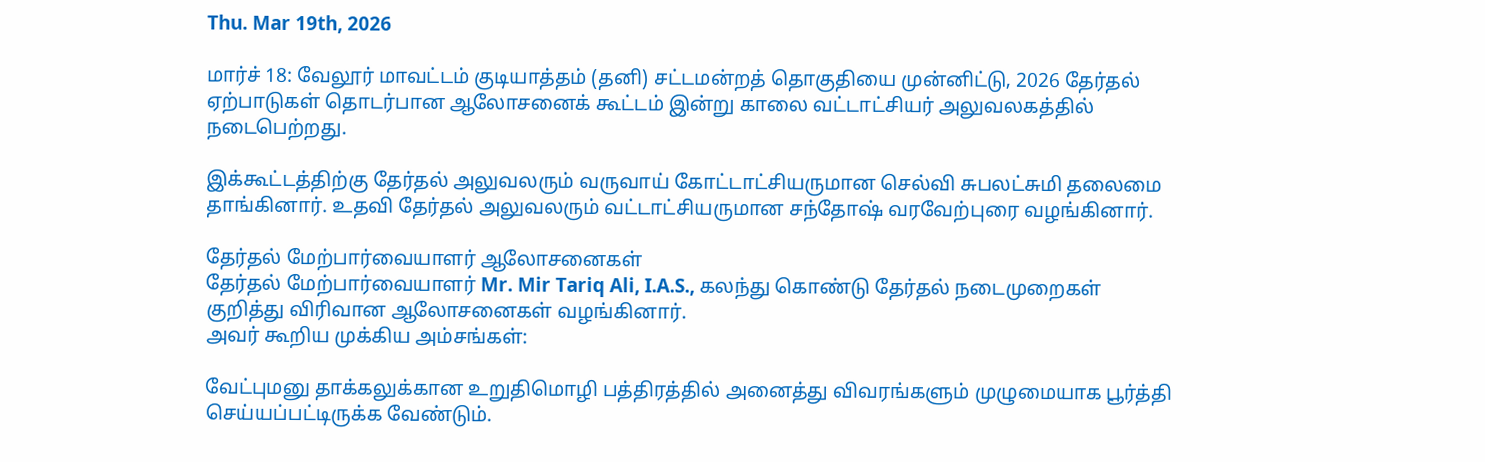Thu. Mar 19th, 2026

மார்ச் 18: வேலூர் மாவட்டம் குடியாத்தம் (தனி) சட்டமன்றத் தொகுதியை முன்னிட்டு, 2026 தேர்தல் ஏற்பாடுகள் தொடர்பான ஆலோசனைக் கூட்டம் இன்று காலை வட்டாட்சியர் அலுவலகத்தில் நடைபெற்றது.

இக்கூட்டத்திற்கு தேர்தல் அலுவலரும் வருவாய் கோட்டாட்சியருமான செல்வி சுபலட்சுமி தலைமை தாங்கினார். உதவி தேர்தல் அலுவலரும் வட்டாட்சியருமான சந்தோஷ் வரவேற்புரை வழங்கினார்.

தேர்தல் மேற்பார்வையாளர் ஆலோசனைகள்
தேர்தல் மேற்பார்வையாளர் Mr. Mir Tariq Ali, I.A.S., கலந்து கொண்டு தேர்தல் நடைமுறைகள் குறித்து விரிவான ஆலோசனைகள் வழங்கினார்.
அவர் கூறிய முக்கிய அம்சங்கள்:

வேட்புமனு தாக்கலுக்கான உறுதிமொழி பத்திரத்தில் அனைத்து விவரங்களும் முழுமையாக பூர்த்தி செய்யப்பட்டிருக்க வேண்டும்.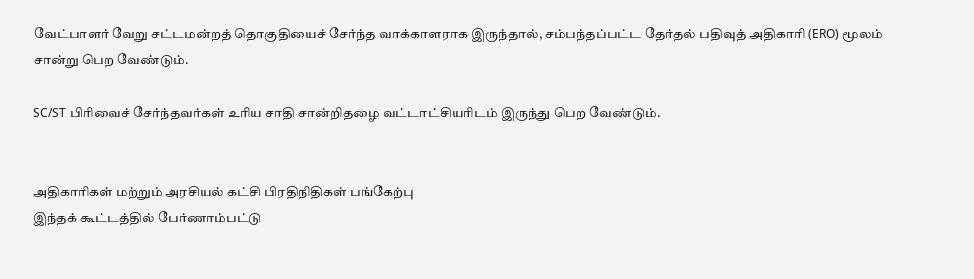வேட்பாளர் வேறு சட்டமன்றத் தொகுதியைச் சேர்ந்த வாக்காளராக இருந்தால், சம்பந்தப்பட்ட தேர்தல் பதிவுத் அதிகாரி (ERO) மூலம் சான்று பெற வேண்டும்.

SC/ST பிரிவைச் சேர்ந்தவர்கள் உரிய சாதி சான்றிதழை வட்டாட்சியரிடம் இருந்து பெற வேண்டும்.


அதிகாரிகள் மற்றும் அரசியல் கட்சி பிரதிநிதிகள் பங்கேற்பு
இந்தக் கூட்டத்தில் பேர்ணாம்பட்டு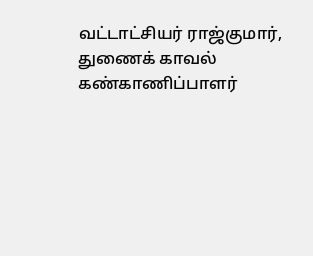வட்டாட்சியர் ராஜ்குமார், துணைக் காவல் கண்காணிப்பாளர்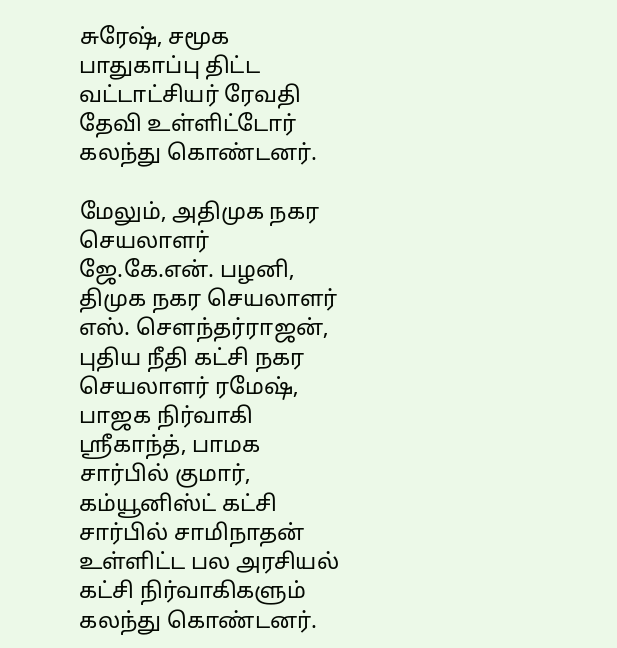சுரேஷ், சமூக பாதுகாப்பு திட்ட வட்டாட்சியர் ரேவதி தேவி உள்ளிட்டோர் கலந்து கொண்டனர்.

மேலும், அதிமுக நகர செயலாளர் ஜே.கே.என். பழனி, திமுக நகர செயலாளர் எஸ். சௌந்தர்ராஜன், புதிய நீதி கட்சி நகர செயலாளர் ரமேஷ், பாஜக நிர்வாகி ஸ்ரீகாந்த், பாமக சார்பில் குமார், கம்யூனிஸ்ட் கட்சி சார்பில் சாமிநாதன் உள்ளிட்ட பல அரசியல் கட்சி நிர்வாகிகளும் கலந்து கொண்டனர்.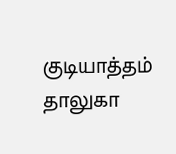குடியாத்தம் தாலுகா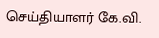செய்தியாளர் கே.வி.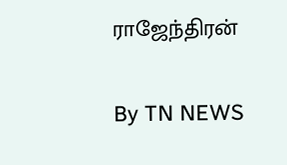ராஜேந்திரன்

By TN NEWS